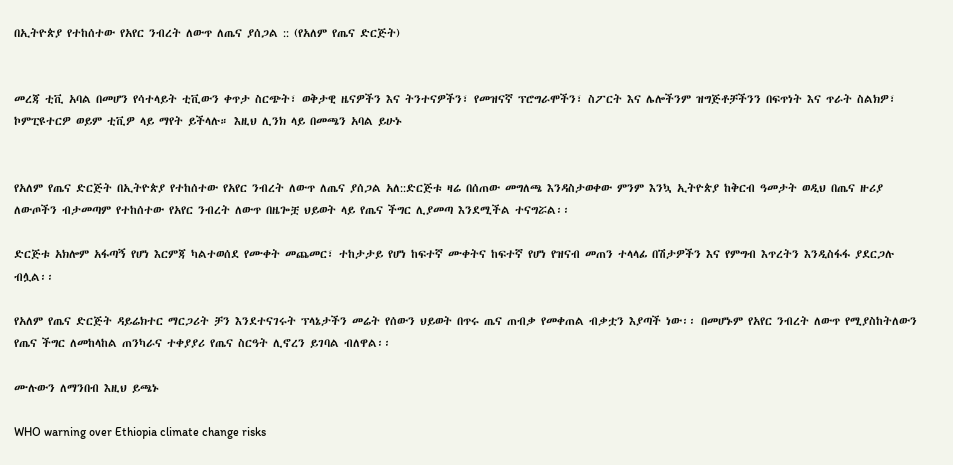በኢትዮጵያ የተከሰተው የአየር ንብረት ለውጥ ለጤና ያሰጋል :: (የአለም የጤና ድርጅት)


መረጃ ቲቪ አባል በመሆን የሳተላይት ቲቪውን ቀጥታ ስርጭት፣ ወቅታዊ ዜናዎችን እና ትንተናዎችን፣ የመዝናኛ ፕሮግራሞችን፣ ስፖርት እና ሌሎችንም ዝግጅቶቻችንን በፍጥነት እና ጥራት ስልክዎ፣ ኮምፒዩተርዎ ወይም ቲቪዎ ላይ ማየት ይችላሉ። እዚህ ሊንክ ላይ በመጫን አባል ይሁኑ


የአለም የጤና ድርጅት በኢትዮጵያ የተከሰተው የአየር ንብረት ለውጥ ለጤና ያሰጋል አለ::ድርጅቱ ዛሬ በሰጠው መግለጫ እንዳስታወቀው ምንም እንኳ ኢትዮጵያ ከቅርብ ዓመታት ወዲህ በጤና ዙሪያ ለውጦችን ብታመጣም የተከሰተው የአየር ንብረት ለውጥ በዜጐቿ ህይወት ላይ የጤና ችግር ሊያመጣ እንደሚችል ተናግሯል፡፡

ድርጅቱ አክሎም አፋጣኝ የሆነ እርምጃ ካልተወሰደ የሙቀት መጨመር፣ ተከታታይ የሆነ ከፍተኛ ሙቀትና ከፍተኛ የሆነ የዝናብ መጠን ተላላፊ በሽታዎችን እና የምግብ እጥረትን እንዲስፋፋ ያደርጋሉ ብሏል፡፡

የአለም የጤና ድርጅት ዳይሬክተር ማርጋሪት ቻን እንደተናገሩት ፕላኔታችን መሬት የሰውን ህይወት በጥሩ ጤና ጠብቃ የመቀጠል ብቃቷን እያጣች ነው፡፡ በመሆኑም የአየር ንብረት ለውጥ የሚያስከትለውን የጤና ችግር ለመከላከል ጠንካራና ተቀያያሪ የጤና ስርዓት ሊኖረን ይገባል ብለዋል፡፡

ሙሉውን ለማንበብ እዚህ ይጫኑ

WHO warning over Ethiopia climate change risks